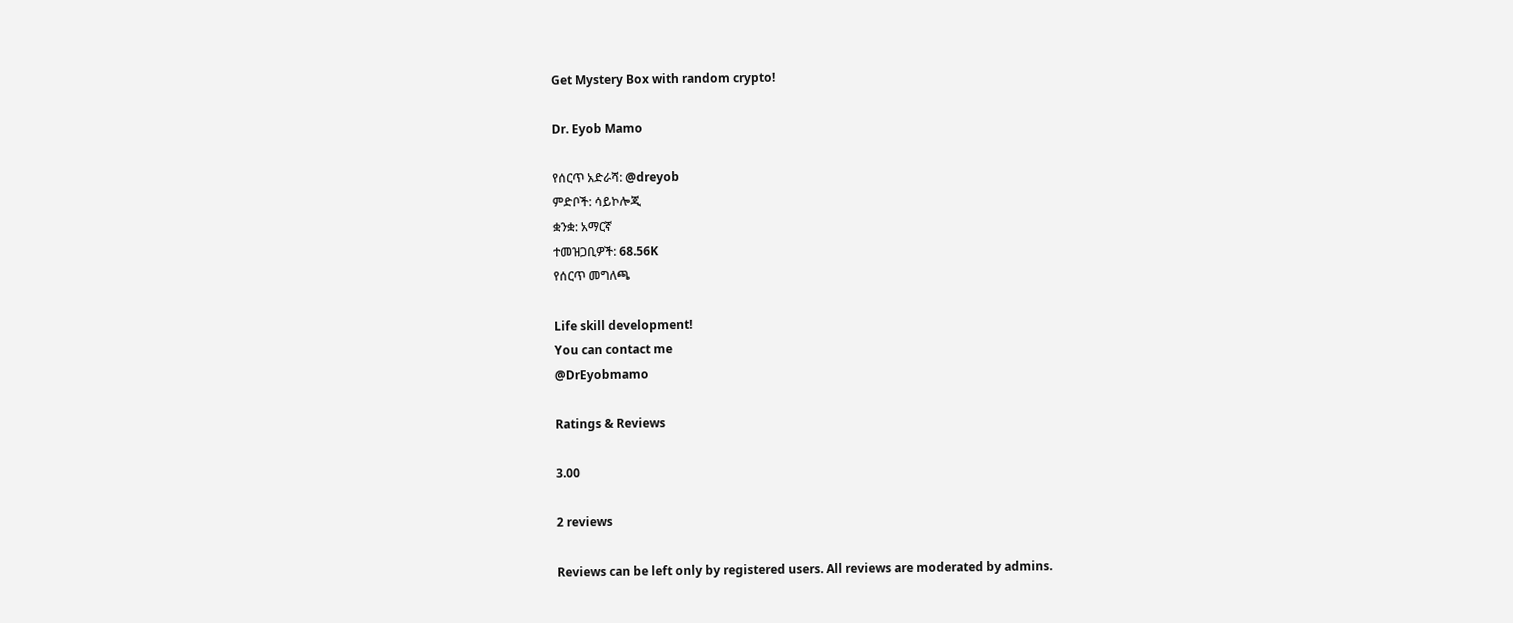Get Mystery Box with random crypto!

Dr. Eyob Mamo

የሰርጥ አድራሻ: @dreyob
ምድቦች: ሳይኮሎጂ
ቋንቋ: አማርኛ
ተመዝጋቢዎች: 68.56K
የሰርጥ መግለጫ

Life skill development!
You can contact me
@DrEyobmamo

Ratings & Reviews

3.00

2 reviews

Reviews can be left only by registered users. All reviews are moderated by admins.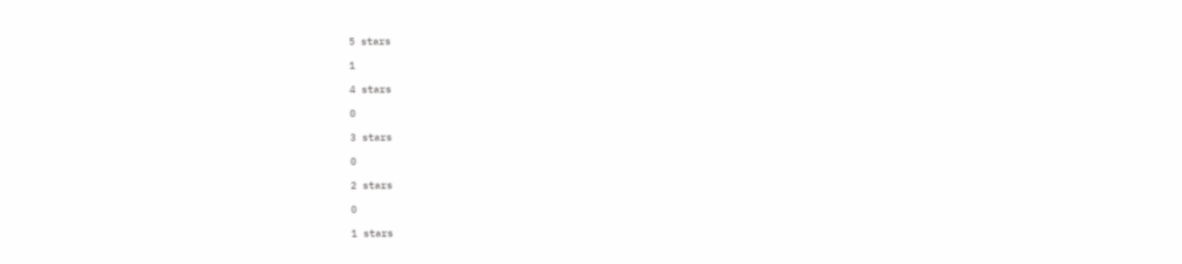5 stars

1

4 stars

0

3 stars

0

2 stars

0

1 stars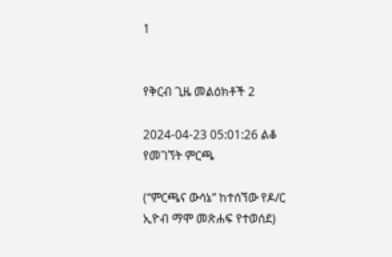1


የቅርብ ጊዜ መልዕክቶች 2

2024-04-23 05:01:26 ልቆ የመገኘት ምርጫ

(“ምርጫና ውሳኔ” ከተሰኘው የዶ/ር ኢዮብ ማሞ መጽሐፍ የተወሰደ)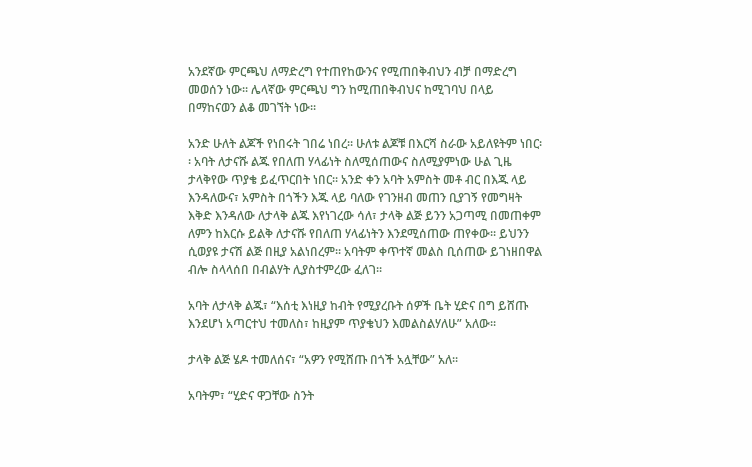አንደኛው ምርጫህ ለማድረግ የተጠየከውንና የሚጠበቅብህን ብቻ በማድረግ መወሰን ነው፡፡ ሌላኛው ምርጫህ ግን ከሚጠበቅብህና ከሚገባህ በላይ በማከናወን ልቆ መገኘት ነው፡፡

አንድ ሁለት ልጆች የነበሩት ገበሬ ነበረ፡፡ ሁለቱ ልጆቹ በእርሻ ስራው አይለዩትም ነበር፡፡ አባት ለታናሹ ልጁ የበለጠ ሃላፊነት ስለሚሰጠውና ስለሚያምነው ሁል ጊዜ ታላቅየው ጥያቄ ይፈጥርበት ነበር፡፡ አንድ ቀን አባት አምስት መቶ ብር በእጁ ላይ እንዳለውና፣ አምስት በጎችን እጁ ላይ ባለው የገንዘብ መጠን ቢያገኝ የመግዛት እቅድ እንዳለው ለታላቅ ልጁ እየነገረው ሳለ፣ ታላቅ ልጅ ይንን አጋጣሚ በመጠቀም ለምን ከእርሱ ይልቅ ለታናሹ የበለጠ ሃላፊነትን እንደሚሰጠው ጠየቀው፡፡ ይህንን ሲወያዩ ታናሽ ልጅ በዚያ አልነበረም፡፡ አባትም ቀጥተኛ መልስ ቢሰጠው ይገነዘበዋል ብሎ ስላላሰበ በብልሃት ሊያስተምረው ፈለገ፡፡

አባት ለታላቅ ልጁ፣ “እሰቲ እነዚያ ከብት የሚያረቡት ሰዎች ቤት ሂድና በግ ይሸጡ እንደሆነ አጣርተህ ተመለስ፣ ከዚያም ጥያቄህን እመልስልሃለሁ” አለው፡፡

ታላቅ ልጅ ሄዶ ተመለሰና፣ “አዎን የሚሸጡ በጎች አሏቸው” አለ፡፡

አባትም፣ “ሂድና ዋጋቸው ስንት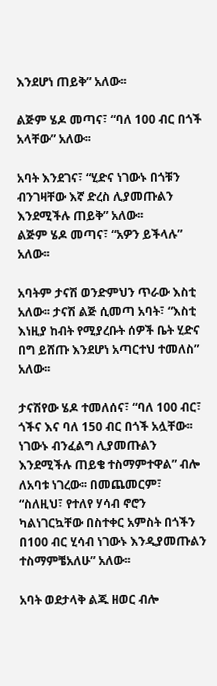እንደሆነ ጠይቅ” አለው፡፡

ልጅም ሄዶ መጣና፣ “ባለ 100 ብር በጎች አላቸው” አለው፡፡

አባት እንደገና፣ “ሂድና ነገውኑ በጎቹን ብንገዛቸው እኛ ድረስ ሊያመጡልን እንደሚችሉ ጠይቅ” አለው፡፡
ልጅም ሄዶ መጣና፣ “አዎን ይችላሉ” አለው፡፡

አባትም ታናሽ ወንድምህን ጥራው እስቲ አለው፡፡ ታናሽ ልጅ ሲመጣ አባት፣ “እስቲ እነዚያ ከብት የሚያረቡት ሰዎች ቤት ሂድና በግ ይሸጡ እንደሆነ አጣርተህ ተመለስ” አለው፡፡

ታናሽየው ሄዶ ተመለሰና፣ “ባለ 100 ብር፣ ጎችና እና ባለ 150 ብር በጎች አሏቸው፡፡ ነገውኑ ብንፈልግ ሊያመጡልን እንደሚችሉ ጠይቄ ተስማምተዋል” ብሎ ለአባቱ ነገረው፡፡ በመጨመርም፣ “ስለዚህ፣ የተለየ ሃሳብ ኖሮን ካልነገርኳቸው በስተቀር አምስት በጎችን በ100 ብር ሂሳብ ነገውኑ እንዲያመጡልን ተስማምቼአለሁ” አለው፡፡

አባት ወደታላቅ ልጁ ዘወር ብሎ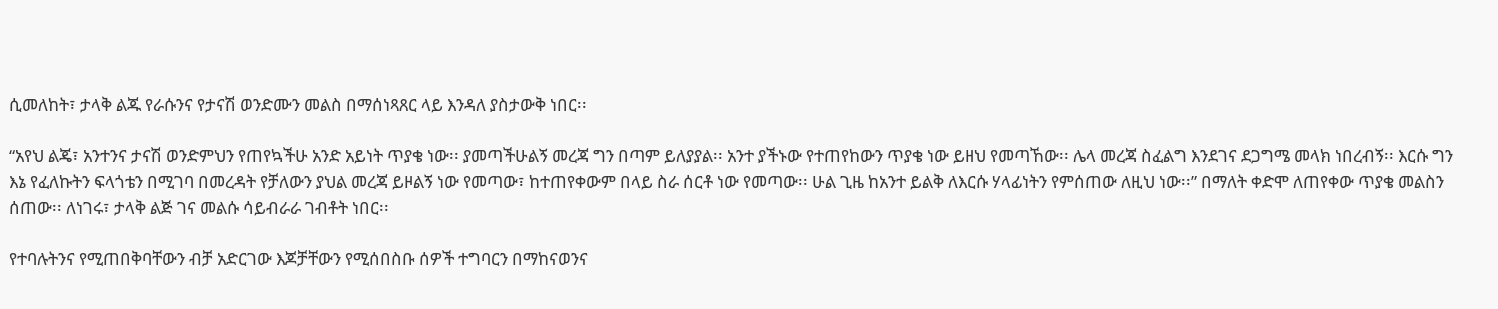ሲመለከት፣ ታላቅ ልጁ የራሱንና የታናሽ ወንድሙን መልስ በማሰነጻጸር ላይ እንዳለ ያስታውቅ ነበር፡፡

“አየህ ልጄ፣ አንተንና ታናሽ ወንድምህን የጠየኳችሁ አንድ አይነት ጥያቄ ነው፡፡ ያመጣችሁልኝ መረጃ ግን በጣም ይለያያል፡፡ አንተ ያችኑው የተጠየከውን ጥያቄ ነው ይዘህ የመጣኸው፡፡ ሌላ መረጃ ስፈልግ እንደገና ደጋግሜ መላክ ነበረብኝ፡፡ እርሱ ግን እኔ የፈለኩትን ፍላጎቴን በሚገባ በመረዳት የቻለውን ያህል መረጃ ይዞልኝ ነው የመጣው፣ ከተጠየቀውም በላይ ስራ ሰርቶ ነው የመጣው፡፡ ሁል ጊዜ ከአንተ ይልቅ ለእርሱ ሃላፊነትን የምሰጠው ለዚህ ነው፡፡” በማለት ቀድሞ ለጠየቀው ጥያቄ መልስን ሰጠው፡፡ ለነገሩ፣ ታላቅ ልጅ ገና መልሱ ሳይብራራ ገብቶት ነበር፡፡

የተባሉትንና የሚጠበቅባቸውን ብቻ አድርገው እጆቻቸውን የሚሰበስቡ ሰዎች ተግባርን በማከናወንና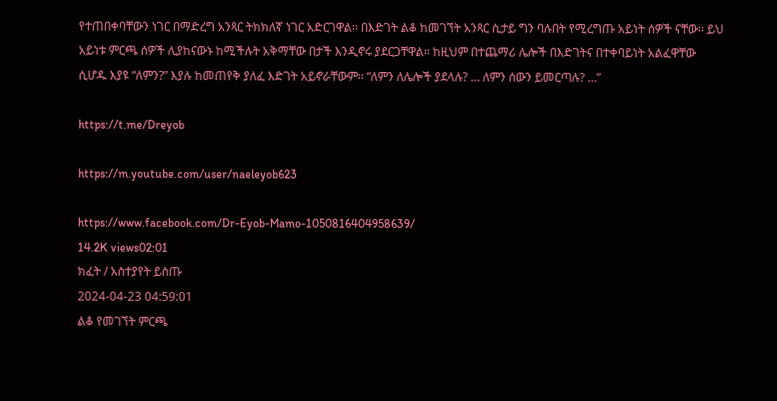የተጠበቀባቸውን ነገር በማድረግ አንጻር ትክክለኛ ነገር አድርገዋል፡፡ በእድገት ልቆ ከመገኘት አንጻር ሲታይ ግን ባሉበት የሚረግጡ አይነት ሰዎች ናቸው፡፡ ይህ አይነቱ ምርጫ ሰዎች ሊያከናውኑ ከሚችሉት አቅማቸው በታች እንዲኖሩ ያደርጋቸዋል፡፡ ከዚህም በተጨማሪ ሌሎች በእድገትና በተቀባይነት አልፈዋቸው ሲሆዱ እያዩ “ለምን?” እያሉ ከመጠየቅ ያለፈ እድገት አይኖራቸውም፡፡ “ለምን ለሌሎች ያደላሉ? … ለምን ሰውን ይመርጣሉ? …”

https://t.me/Dreyob

https://m.youtube.com/user/naeleyob623

https://www.facebook.com/Dr-Eyob-Mamo-1050816404958639/
14.2K views02:01
ክፈት / አስተያየት ይስጡ
2024-04-23 04:59:01
ልቆ የመገኘት ምርጫ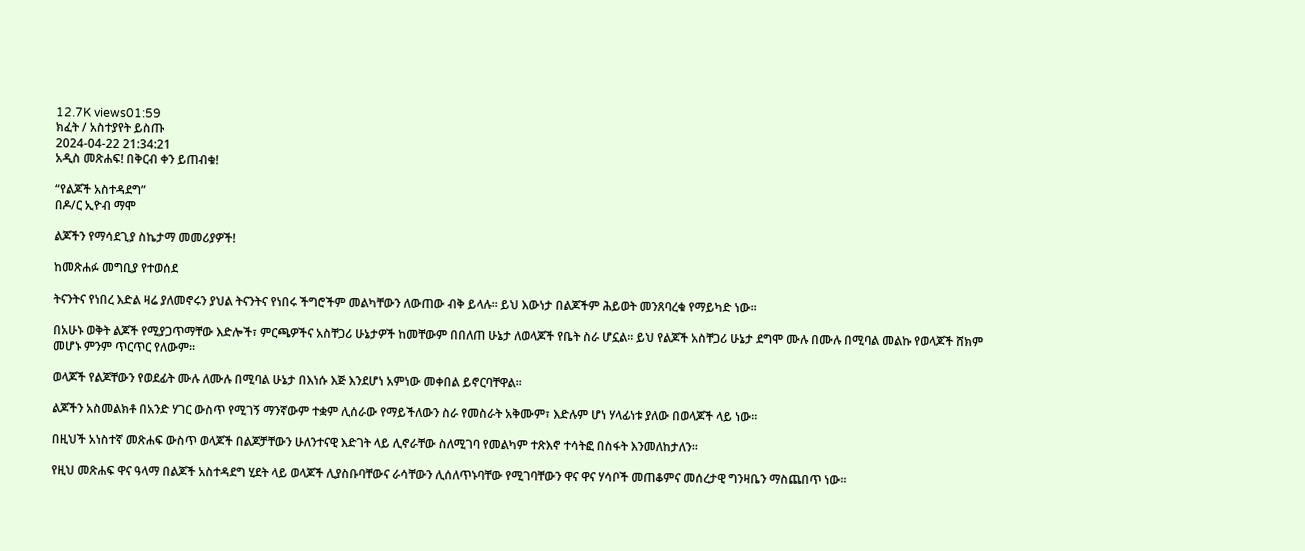12.7K views01:59
ክፈት / አስተያየት ይስጡ
2024-04-22 21:34:21
አዲስ መጽሐፍ! በቅርብ ቀን ይጠብቁ!

“የልጆች አስተዳደግ”
በዶ/ር ኢዮብ ማሞ

ልጆችን የማሳደጊያ ስኬታማ መመሪያዎች!

ከመጽሐፉ መግቢያ የተወሰደ

ትናንትና የነበረ እድል ዛሬ ያለመኖሩን ያህል ትናንትና የነበሩ ችግሮችም መልካቸውን ለውጠው ብቅ ይላሉ፡፡ ይህ እውነታ በልጆችም ሕይወት መንጸባረቁ የማይካድ ነው፡፡

በአሁኑ ወቅት ልጆች የሚያጋጥማቸው እድሎች፣ ምርጫዎችና አስቸጋሪ ሁኔታዎች ከመቸውም በበለጠ ሁኔታ ለወላጆች የቤት ስራ ሆኗል፡፡ ይህ የልጆች አስቸጋሪ ሁኔታ ደግሞ ሙሉ በሙሉ በሚባል መልኩ የወላጆች ሸክም መሆኑ ምንም ጥርጥር የለውም፡፡

ወላጆች የልጆቸውን የወደፊት ሙሉ ለሙሉ በሚባል ሁኔታ በእነሱ እጅ እንደሆነ አምነው መቀበል ይኖርባቸዋል፡፡

ልጆችን አስመልክቶ በአንድ ሃገር ውስጥ የሚገኝ ማንኛውም ተቋም ሊሰራው የማይችለውን ስራ የመስራት አቅሙም፣ እድሉም ሆነ ሃላፊነቱ ያለው በወላጆች ላይ ነው፡፡

በዚህች አነስተኛ መጽሐፍ ውስጥ ወላጆች በልጆቻቸውን ሁለንተናዊ እድገት ላይ ሊኖራቸው ስለሚገባ የመልካም ተጽእኖ ተሳትፎ በስፋት እንመለከታለን፡፡

የዚህ መጽሐፍ ዋና ዓላማ በልጆች አስተዳደግ ሂደት ላይ ወላጆች ሊያስቡባቸውና ራሳቸውን ሊሰለጥኑባቸው የሚገባቸውን ዋና ዋና ሃሳቦች መጠቆምና መሰረታዊ ግንዛቤን ማስጨበጥ ነው፡፡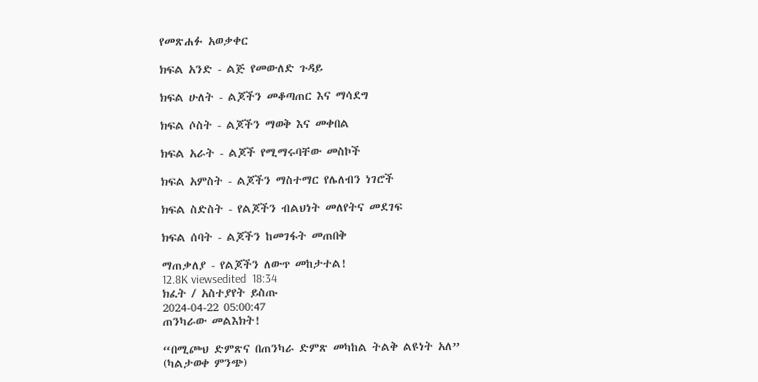የመጽሐፉ አወቃቀር

ክፍል አንድ - ልጅ የመውለድ ጉዳይ

ክፍል ሁለት - ልጆችን መቆጣጠር እና ማሳደግ

ክፍል ሶስት - ልጆችን ማወቅ እና መቀበል

ክፍል አራት - ልጆች የሚማሩባቸው መስኮች

ክፍል አምስት - ልጆችን ማስተማር የሌለብን ነገሮች

ክፍል ስድስት - የልጆችን ብልህነት መለየትና መደገፍ

ክፍል ሰባት - ልጆችን ከመገፋት መጠበቅ

ማጠቃለያ - የልጆችን ለውጥ መከታተል!
12.8K viewsedited  18:34
ክፈት / አስተያየት ይስጡ
2024-04-22 05:00:47
ጠንካራው መልእክት!

“በሚጮህ ድምጽና በጠንካራ ድምጽ መካከል ትልቅ ልዩነት አለ” (ካልታወቀ ምንጭ)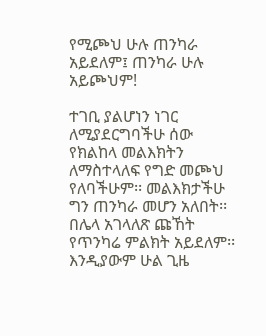የሚጮህ ሁሉ ጠንካራ አይደለም፤ ጠንካራ ሁሉ አይጮህም!

ተገቢ ያልሆነን ነገር ለሚያደርግባችሁ ሰው የክልከላ መልእክትን ለማስተላለፍ የግድ መጮህ የለባችሁም፡፡ መልእክታችሁ ግን ጠንካራ መሆን አለበት፡፡ በሌላ አገላለጽ ጩኸት የጥንካሬ ምልክት አይደለም፡፡ እንዲያውም ሁል ጊዜ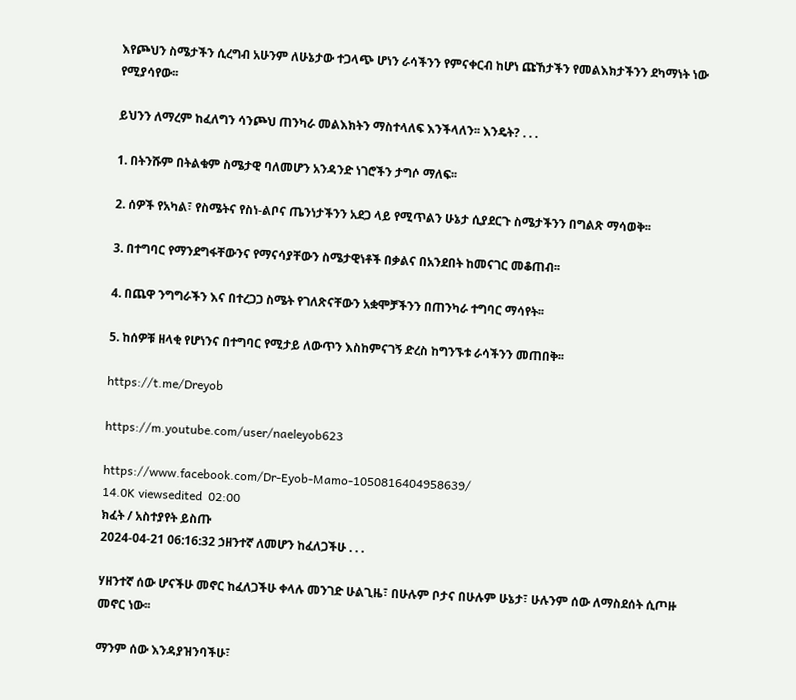እየጮህን ስሜታችን ሲረግብ አሁንም ለሁኔታው ተጋላጭ ሆነን ራሳችንን የምናቀርብ ከሆነ ጩኸታችን የመልእክታችንን ደካማነት ነው የሚያሳየው፡፡

ይህንን ለማረም ከፈለግን ሳንጮህ ጠንካራ መልእክትን ማስተላለፍ እንችላለን፡፡ እንዴት? . . .

1. በትንሹም በትልቁም ስሜታዊ ባለመሆን አንዳንድ ነገሮችን ታግሶ ማለፍ፡፡

2. ሰዎች የአካል፣ የስሜትና የስነ-ልቦና ጤንነታችንን አደጋ ላይ የሚጥልን ሁኔታ ሲያደርጉ ስሜታችንን በግልጽ ማሳወቅ፡፡

3. በተግባር የማንደግፋቸውንና የማናሳያቸውን ስሜታዊነቶች በቃልና በአንደበት ከመናገር መቆጠብ፡፡

4. በጨዋ ንግግራችን እና በተረጋጋ ስሜት የገለጽናቸውን አቋሞቻችንን በጠንካራ ተግባር ማሳየት፡፡

5. ከሰዎቹ ዘላቂ የሆነንና በተግባር የሚታይ ለውጥን እስከምናገኝ ድረስ ከግንኙቱ ራሳችንን መጠበቅ፡፡

https://t.me/Dreyob

https://m.youtube.com/user/naeleyob623

https://www.facebook.com/Dr-Eyob-Mamo-1050816404958639/
14.0K viewsedited  02:00
ክፈት / አስተያየት ይስጡ
2024-04-21 06:16:32 ኃዘንተኛ ለመሆን ከፈለጋችሁ . . .

ሃዘንተኛ ሰው ሆናችሁ መኖር ከፈለጋችሁ ቀላሉ መንገድ ሁልጊዜ፣ በሁሉም ቦታና በሁሉም ሁኔታ፣ ሁሉንም ሰው ለማስደሰት ሲጦዙ መኖር ነው፡፡

ማንም ሰው እንዳያዝንባችሁ፣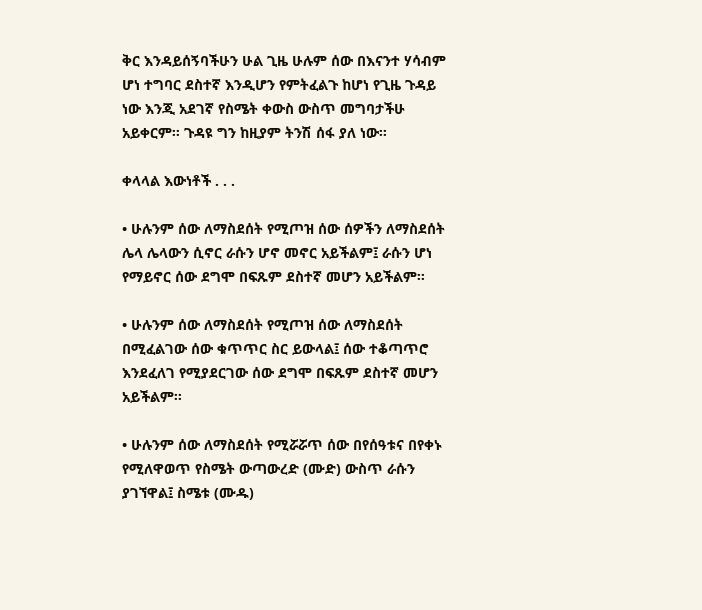ቅር እንዳይሰኝባችሁን ሁል ጊዜ ሁሉም ሰው በእናንተ ሃሳብም ሆነ ተግባር ደስተኛ እንዲሆን የምትፈልጉ ከሆነ የጊዜ ጉዳይ ነው እንጂ አደገኛ የስሜት ቀውስ ውስጥ መግባታችሁ አይቀርም፡፡ ጉዳዩ ግን ከዚያም ትንሽ ሰፋ ያለ ነው፡፡

ቀላላል እውነቶች . . .

• ሁሉንም ሰው ለማስደሰት የሚጦዝ ሰው ሰዎችን ለማስደሰት ሌላ ሌላውን ሲኖር ራሱን ሆኖ መኖር አይችልም፤ ራሱን ሆነ የማይኖር ሰው ደግሞ በፍጹም ደስተኛ መሆን አይችልም፡፡

• ሁሉንም ሰው ለማስደሰት የሚጦዝ ሰው ለማስደሰት በሚፈልገው ሰው ቁጥጥር ስር ይውላል፤ ሰው ተቆጣጥሮ እንደፈለገ የሚያደርገው ሰው ደግሞ በፍጹም ደስተኛ መሆን አይችልም፡፡

• ሁሉንም ሰው ለማስደሰት የሚሯሯጥ ሰው በየሰዓቱና በየቀኑ የሚለዋወጥ የስሜት ውጣውረድ (ሙድ) ውስጥ ራሱን ያገኘዋል፤ ስሜቱ (ሙዱ)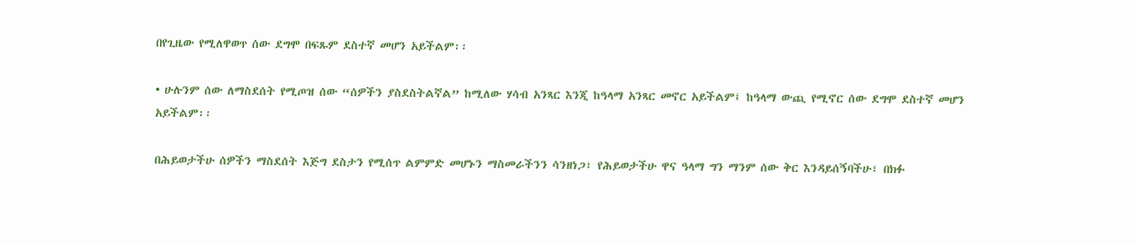በየጊዜው የሚለዋወጥ ሰው ደግሞ በፍጹም ደስተኛ መሆን አይችልም፡፡

• ሁሉንም ሰው ለማስደሰት የሚጦዝ ሰው “ሰዎችን ያስደስትልኛል” ከሚለው ሃሳብ አንጻር እንጂ ከዓላማ አንጻር መኖር አይችልም፤ ከዓላማ ውጪ የሚኖር ሰው ደግሞ ደስተኛ መሆን አይችልም፡፡

በሕይወታችሁ ሰዎችን ማስደሰት እጅግ ደስታን የሚሰጥ ልምምድ መሆኑን ማስመራችንን ሳንዘነጋ፣ የሕይወታችሁ ዋና ዓላማ ግን ማንም ሰው ቅር እንዳይሰኝባችሁ፣ በክፉ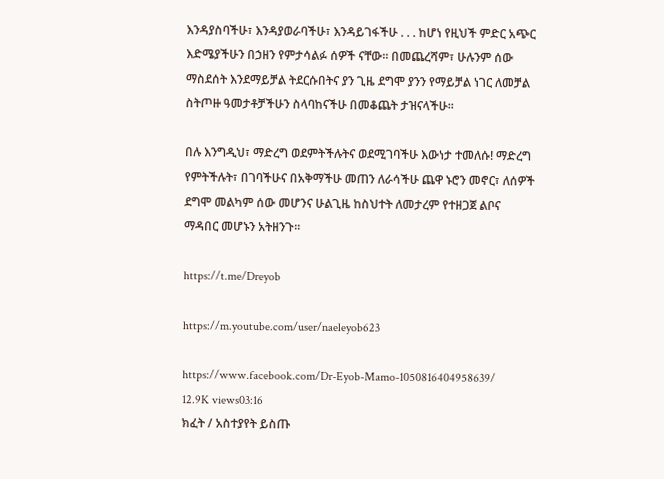እንዳያስባችሁ፣ እንዳያወራባችሁ፣ እንዳይገፋችሁ . . . ከሆነ የዚህች ምድር አጭር እድሜያችሁን በኃዘን የምታሳልፉ ሰዎች ናቸው፡፡ በመጨረሻም፣ ሁሉንም ሰው ማስደሰት እንደማይቻል ትደርሱበትና ያን ጊዜ ደግሞ ያንን የማይቻል ነገር ለመቻል ስትጦዙ ዓመታቶቻችሁን ስላባከናችሁ በመቆጨት ታዝናላችሁ፡፡

በሉ እንግዲህ፣ ማድረግ ወደምትችሉትና ወደሚገባችሁ እውነታ ተመለሱ! ማድረግ የምትችሉት፣ በገባችሁና በአቅማችሁ መጠን ለራሳችሁ ጨዋ ኑሮን መኖር፣ ለሰዎች ደግሞ መልካም ሰው መሆንና ሁልጊዜ ከስህተት ለመታረም የተዘጋጀ ልቦና ማዳበር መሆኑን አትዘንጉ፡፡

https://t.me/Dreyob

https://m.youtube.com/user/naeleyob623

https://www.facebook.com/Dr-Eyob-Mamo-1050816404958639/
12.9K views03:16
ክፈት / አስተያየት ይስጡ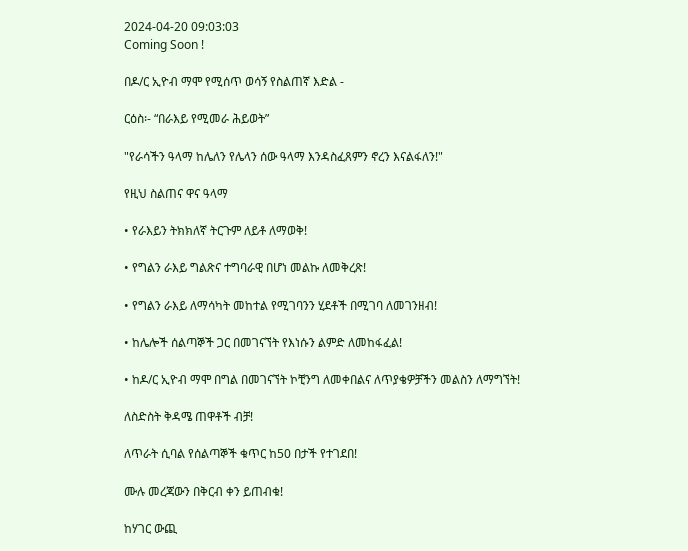2024-04-20 09:03:03
Coming Soon !

በዶ/ር ኢዮብ ማሞ የሚሰጥ ወሳኝ የስልጠኛ እድል -

ርዕስ፡- “በራእይ የሚመራ ሕይወት”

"የራሳችን ዓላማ ከሌለን የሌላን ሰው ዓላማ እንዳስፈጸምን ኖረን እናልፋለን!"

የዚህ ስልጠና ዋና ዓላማ

• የራእይን ትክክለኛ ትርጉም ለይቶ ለማወቅ!

• የግልን ራእይ ግልጽና ተግባራዊ በሆነ መልኩ ለመቅረጽ!

• የግልን ራእይ ለማሳካት መከተል የሚገባንን ሂደቶች በሚገባ ለመገንዘብ!

• ከሌሎች ሰልጣኞች ጋር በመገናኘት የእነሱን ልምድ ለመከፋፈል!

• ከዶ/ር ኢዮብ ማሞ በግል በመገናኘት ኮቺንግ ለመቀበልና ለጥያቄዎቻችን መልስን ለማግኘት!

ለስድስት ቅዳሜ ጠዋቶች ብቻ!

ለጥራት ሲባል የሰልጣኞች ቁጥር ከ50 በታች የተገደበ!

ሙሉ መረጃውን በቅርብ ቀን ይጠብቁ!

ከሃገር ውጪ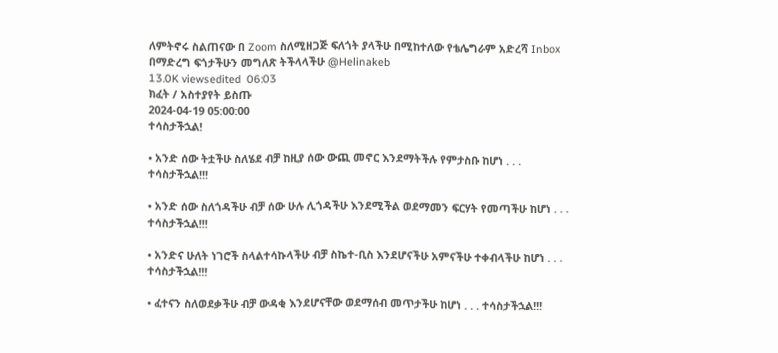ለምትኖሩ ስልጠናው በ Zoom ስለሚዘጋጅ ፍለጎት ያላችሁ በሚከተለው የቴሌግራም አድረሻ Inbox በማድረግ ፍጎታችሁን መግለጽ ትችላላችሁ @Helinakeb
13.0K viewsedited  06:03
ክፈት / አስተያየት ይስጡ
2024-04-19 05:00:00
ተሳስታችኋል!

• አንድ ሰው ትቷችሁ ስለሄደ ብቻ ከዚያ ሰው ውጪ መኖር እንደማትችሉ የምታስቡ ከሆነ . . . ተሳስታችኋል!!!

• አንድ ሰው ስለጎዳችሁ ብቻ ሰው ሁሉ ሊጎዳችሁ እንደሚችል ወደማመን ፍርሃት የመጣችሁ ከሆነ . . . ተሳስታችኋል!!!

• አንድና ሁለት ነገሮች ስላልተሳኩላችሁ ብቻ ስኬተ-ቢስ እንደሆናችሁ አምናችሁ ተቀብላችሁ ከሆነ . . . ተሳስታችኋል!!!

• ፈተናን ስለወደቃችሁ ብቻ ውዳቂ እንደሆናቸው ወደማሰብ መጥታችሁ ከሆነ . . . ተሳስታችኋል!!!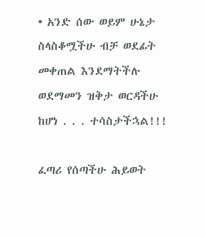• አንድ ሰው ወይም ሁኔታ ስላስቆሟችሁ ብቻ ወደፊት መቀጠል እንደማትችሉ ወደማመን ዝቅታ ወርዳችሁ ከሆነ . . . ተሳስታችኋል!!!

ፈጣሪ የሰጣችሁ ሕይወት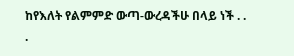ከየእለት የልምምድ ውጣ-ውረዳችሁ በላይ ነች . . .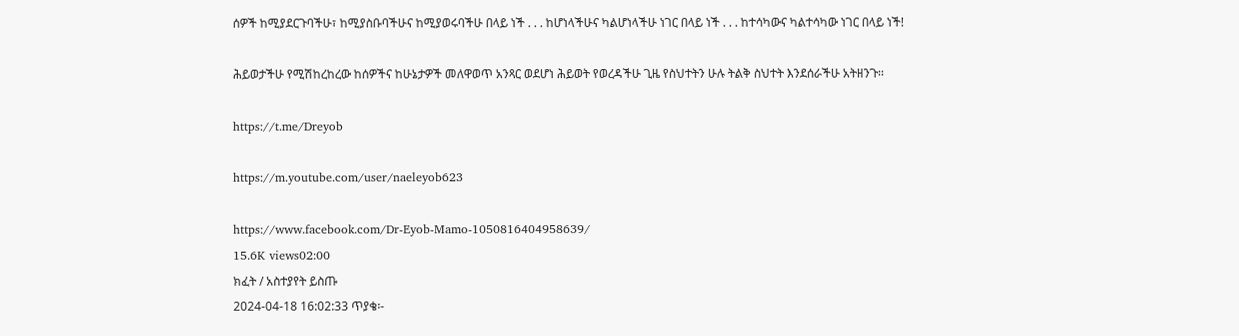ሰዎች ከሚያደርጉባችሁ፣ ከሚያስቡባችሁና ከሚያወሩባችሁ በላይ ነች . . . ከሆነላችሁና ካልሆነላችሁ ነገር በላይ ነች . . . ከተሳካውና ካልተሳካው ነገር በላይ ነች!

ሕይወታችሁ የሚሽከረከረው ከሰዎችና ከሁኔታዎች መለዋወጥ አንጻር ወደሆነ ሕይወት የወረዳችሁ ጊዜ የስህተትን ሁሉ ትልቅ ስህተት እንደሰራችሁ አትዘንጉ፡፡

https://t.me/Dreyob

https://m.youtube.com/user/naeleyob623

https://www.facebook.com/Dr-Eyob-Mamo-1050816404958639/
15.6K views02:00
ክፈት / አስተያየት ይስጡ
2024-04-18 16:02:33 ጥያቄ፡-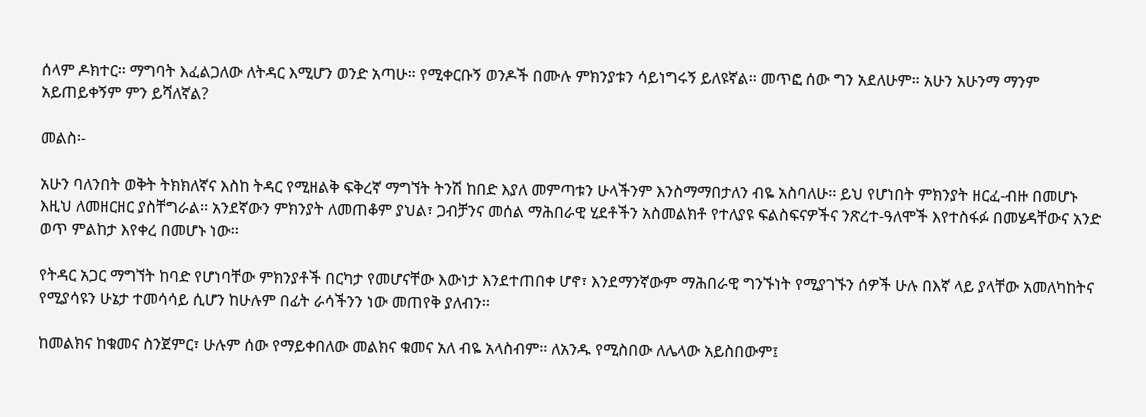ሰላም ዶክተር፡፡ ማግባት እፈልጋለው ለትዳር እሚሆን ወንድ አጣሁ። የሚቀርቡኝ ወንዶች በሙሉ ምክንያቱን ሳይነግሩኝ ይለዩኛል፡፡ መጥፎ ሰው ግን አደለሁም። አሁን አሁንማ ማንም አይጠይቀኝም ምን ይሻለኛል?

መልስ፡-

አሁን ባለንበት ወቅት ትክክለኛና እስከ ትዳር የሚዘልቅ ፍቅረኛ ማግኘት ትንሽ ከበድ እያለ መምጣቱን ሁላችንም እንስማማበታለን ብዬ አስባለሁ፡፡ ይህ የሆነበት ምክንያት ዘርፈ-ብዙ በመሆኑ እዚህ ለመዘርዘር ያስቸግራል፡፡ አንደኛውን ምክንያት ለመጠቆም ያህል፣ ጋብቻንና መሰል ማሕበራዊ ሂደቶችን አስመልክቶ የተለያዩ ፍልስፍናዎችና ንጽረተ-ዓለሞች እየተስፋፉ በመሄዳቸውና አንድ ወጥ ምልከታ እየቀረ በመሆኑ ነው፡፡

የትዳር አጋር ማግኘት ከባድ የሆነባቸው ምክንያቶች በርካታ የመሆናቸው እውነታ እንደተጠበቀ ሆኖ፣ እንደማንኛውም ማሕበራዊ ግንኙነት የሚያገኙን ሰዎች ሁሉ በእኛ ላይ ያላቸው አመለካከትና የሚያሳዩን ሁኔታ ተመሳሳይ ሲሆን ከሁሉም በፊት ራሳችንን ነው መጠየቅ ያለብን፡፡

ከመልክና ከቁመና ስንጀምር፣ ሁሉም ሰው የማይቀበለው መልክና ቁመና አለ ብዬ አላስብም፡፡ ለአንዱ የሚስበው ለሌላው አይስበውም፤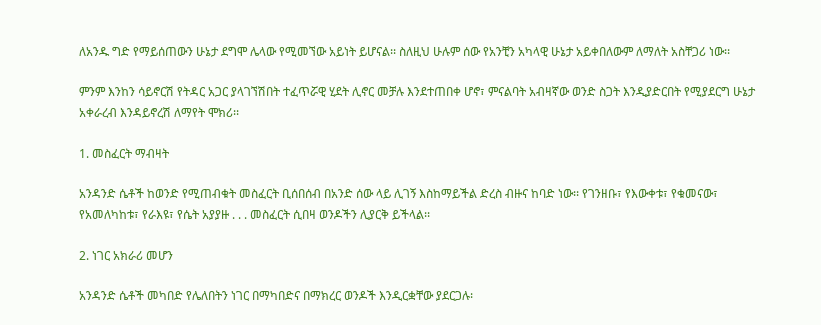ለአንዱ ግድ የማይሰጠውን ሁኔታ ደግሞ ሌላው የሚመኘው አይነት ይሆናል፡፡ ስለዚህ ሁሉም ሰው የአንቺን አካላዊ ሁኔታ አይቀበለውም ለማለት አስቸጋሪ ነው፡፡

ምንም እንከን ሳይኖርሽ የትዳር አጋር ያላገኘሽበት ተፈጥሯዊ ሂደት ሊኖር መቻሉ እንደተጠበቀ ሆኖ፣ ምናልባት አብዛኛው ወንድ ስጋት እንዲያድርበት የሚያደርግ ሁኔታ አቀራረብ እንዳይኖረሽ ለማየት ሞክሪ፡፡

1. መስፈርት ማብዛት

አንዳንድ ሴቶች ከወንድ የሚጠብቁት መስፈርት ቢሰበሰብ በአንድ ሰው ላይ ሊገኝ እስከማይችል ድረስ ብዙና ከባድ ነው፡፡ የገንዘቡ፣ የእውቀቱ፣ የቁመናው፣ የአመለካከቱ፣ የራእዩ፣ የሴት አያያዙ . . . መስፈርት ሲበዛ ወንዶችን ሊያርቅ ይችላል፡፡

2. ነገር አክራሪ መሆን

አንዳንድ ሴቶች መካበድ የሌለበትን ነገር በማካበድና በማክረር ወንዶች እንዲርቋቸው ያደርጋሉ፡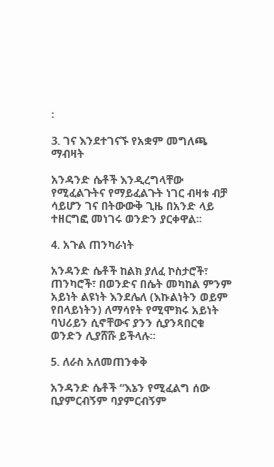፡

3. ገና እንደተገናኙ የአቋም መግለጫ ማብዛት

አንዳንድ ሴቶች እንዲረግላቸው የሚፈልጉትና የማይፈልጉት ነገር ብዛቱ ብቻ ሳይሆን ገና በትውውቅ ጊዜ በአንድ ላይ ተዘርግፎ መነገሩ ወንድን ያርቀዋል፡፡

4. አጉል ጠንካራነት

አንዳንድ ሴቶች ከልክ ያለፈ ኮስታሮች፣ ጠንካሮች፣ በወንድና በሴት መካከል ምንም አይነት ልዩነት እንደሌለ (እኩልነትን ወይም የበላይነትን) ለማሳየት የሚሞክሩ አይነት ባህሪይን ሲኖቸውና ያንን ሲያንጻበርቁ ወንድን ሊያሸሹ ይችላሉ፡፡

5. ለራስ አለመጠንቀቅ

አንዳንድ ሴቶች “እኔን የሚፈልግ ሰው ቢያምርብኝም ባያምርብኝም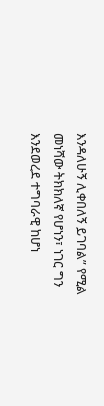እንዳለሁኝ ሊቀበለኝ ይገባል” የሚል መነሻው ትክክለኛ የሆነን፣ ነገር ግን እንደወረደ ተግባራዊ ከሆነ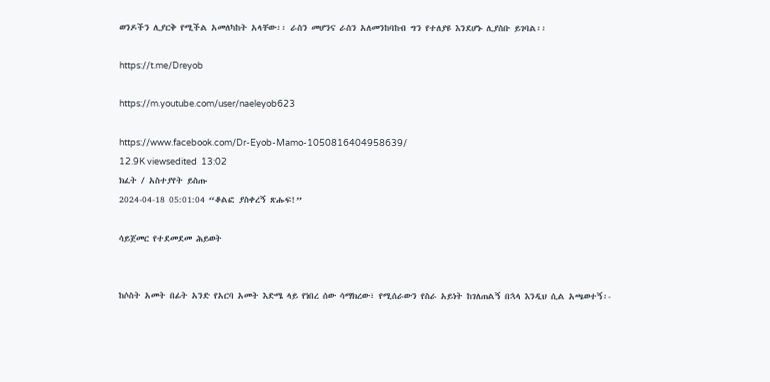ወንዶችን ሊያርቅ የሚችል አመለካከት አላቸው፡፡ ራስን መሆንና ራስን አለመንከባከብ ግን የተለያዩ እንደሆኑ ሊያስቡ ይገባል፡፡

https://t.me/Dreyob

https://m.youtube.com/user/naeleyob623

https://www.facebook.com/Dr-Eyob-Mamo-1050816404958639/
12.9K viewsedited  13:02
ክፈት / አስተያየት ይስጡ
2024-04-18 05:01:04 “ቆልፎ ያስቀረኝ ጽሑፍ!”

ሳይጀመር የተደመደመ ሕይወት


ከሶስት አመት በፊት አንድ የአርባ አመት እድሜ ላይ የነበረ ሰው ሳማክረው፣ የሚሰራውን የስራ አይነት ከገለጠልኝ በኋላ እንዲህ ሲል አጫወተኝ፡-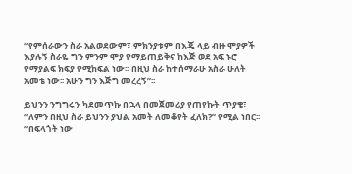“የምሰራውን ስራ አልወደውም፣ ምክንያቱም በእጄ ላይ ብዙ ሞያዎች እያሉኝ ስራዬ ግን ምንም ሞያ የማይጠይቅና ከእጅ ወደ አፍ ኑሮ የማያልፍ ክፍያ የሚከፍል ነው፡፡ በዚህ ስራ ከተሰማራሁ አስራ ሁለት አመቴ ነው፡፡ አሁን ግን እጅግ መረረኝ”፡፡

ይህንን ንግግሩን ካደመጥኩ በኋላ በመጀመሪያ የጠየኩት ጥያቄ፣ “ለምን በዚህ ስራ ይህንን ያህል አመት ለመቆየት ፈለክ?” የሚል ነበር፡፡ “በፍላጎት ነው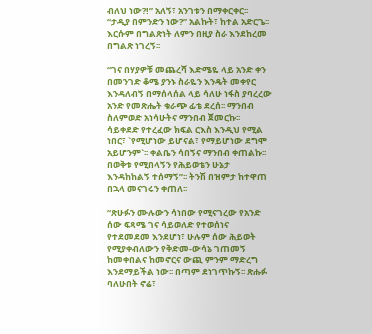ብለህ ነው?!” አለኝ፣ አንገቱን በማቀርቀር፡፡ “ታዲያ በምንድን ነው?” አልኩት፣ ከተል አድርጌ፡፡ እርሱም በግልጽነት ለምን በዚያ ስራ እንደከረመ በግልጽ ነገረኝ፡፡

“ገና በሃያዎቹ መጨረሻ እድሜዬ ላይ አንድ ቀን በመንገድ ቆሜ ያንኑ ስራዬን እንዴት መቀየር እንዳለብኝ በማሰላሰል ላይ ሳለሁ ነፋስ ያባረረው አንድ የመጽሔት ቁራጭ ፊቴ ደረሰ፡፡ ማንበብ ስለምወድ አነሳሁትና ማንበብ ጀመርኩ፡፡ ሳይቀደድ የተረፈው ክፍል ርእስ እንዲህ የሚል ነበር፣ `የሚሆነው ይሆናል፣ የማይሆነው ደግሞ አይሆንም`፡፡ ቀልቤን ሳበኝና ማንበብ ቀጠልኩ፡፡ በወቅቱ የሚበላኝን የሕይወቴን ሁኔታ እንዳከከልኝ ተሰማኝ”፡፡ ትንሽ በዝምታ ከተዋጠ በኋላ መናገሩን ቀጠለ፡፡

“ጽሁፉን ሙሉውን ሳነበው የሚናገረው የአንድ ሰው ፍጻሜ ገና ሳይወለድ የተወሰነና የተደመደመ እንደሆነ፣ ሁሉም ሰው ሕይወት የሚያቀብለውን የቅድመ-ውሳኔ ገጠመኝ ከመቀበልና ከመኖርና ውጪ ምንም ማድረግ እንደማይችል ነው፡፡ በጣም ደነገጥኩኝ፡፡ ጽሑፉ ባለሁበት ኖሬ፣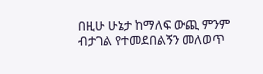በዚሁ ሁኔታ ከማለፍ ውጪ ምንም ብታገል የተመደበልኝን መለወጥ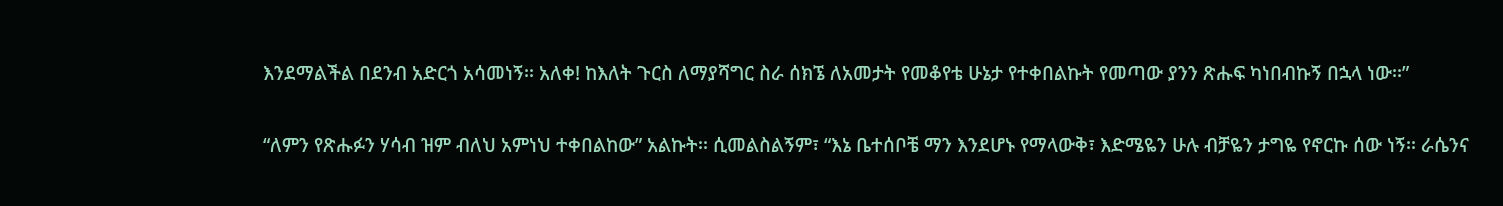እንደማልችል በደንብ አድርጎ አሳመነኝ፡፡ አለቀ! ከእለት ጉርስ ለማያሻግር ስራ ሰክኜ ለአመታት የመቆየቴ ሁኔታ የተቀበልኩት የመጣው ያንን ጽሑፍ ካነበብኩኝ በኋላ ነው፡፡”

“ለምን የጽሑፉን ሃሳብ ዝም ብለህ አምነህ ተቀበልከው” አልኩት፡፡ ሲመልስልኝም፣ “እኔ ቤተሰቦቼ ማን እንደሆኑ የማላውቅ፣ እድሜዬን ሁሉ ብቻዬን ታግዬ የኖርኩ ሰው ነኝ፡፡ ራሴንና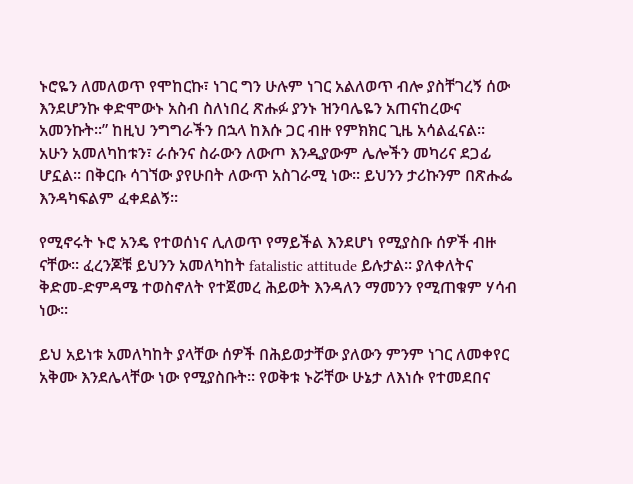ኑሮዬን ለመለወጥ የሞከርኩ፣ ነገር ግን ሁሉም ነገር አልለወጥ ብሎ ያስቸገረኝ ሰው እንደሆንኩ ቀድሞውኑ አስብ ስለነበረ ጽሑፉ ያንኑ ዝንባሌዬን አጠናከረውና አመንኩት፡፡” ከዚህ ንግግራችን በኋላ ከእሱ ጋር ብዙ የምክክር ጊዜ አሳልፈናል፡፡ አሁን አመለካከቱን፣ ራሱንና ስራውን ለውጦ እንዲያውም ሌሎችን መካሪና ደጋፊ ሆኗል፡፡ በቅርቡ ሳገኘው ያየሁበት ለውጥ አስገራሚ ነው፡፡ ይህንን ታሪኩንም በጽሑፌ እንዳካፍልም ፈቀደልኝ፡፡

የሚኖሩት ኑሮ አንዴ የተወሰነና ሊለወጥ የማይችል እንደሆነ የሚያስቡ ሰዎች ብዙ ናቸው፡፡ ፈረንጆቹ ይህንን አመለካከት fatalistic attitude ይሉታል፡፡ ያለቀለትና ቅድመ-ድምዳሜ ተወስኖለት የተጀመረ ሕይወት እንዳለን ማመንን የሚጠቁም ሃሳብ ነው፡፡

ይህ አይነቱ አመለካከት ያላቸው ሰዎች በሕይወታቸው ያለውን ምንም ነገር ለመቀየር አቅሙ እንደሌላቸው ነው የሚያስቡት፡፡ የወቅቱ ኑሯቸው ሁኔታ ለእነሱ የተመደበና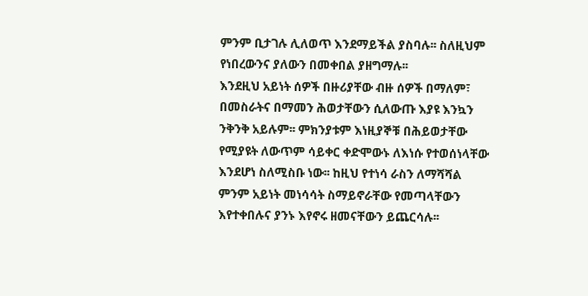ምንም ቢታገሉ ሊለወጥ እንደማይችል ያስባሉ፡፡ ስለዚህም የነበረውንና ያለውን በመቀበል ያዘግማሉ፡፡
እንደዚህ አይነት ሰዎች በዙሪያቸው ብዙ ሰዎች በማለም፣ በመስራትና በማመን ሕወታቸውን ሲለውጡ እያዩ እንኳን ንቅንቅ አይሉም፡፡ ምክንያቱም እነዚያኞቹ በሕይወታቸው የሚያዩት ለውጥም ሳይቀር ቀድሞውኑ ለእነሱ የተወሰነላቸው እንደሆነ ስለሚስቡ ነው፡፡ ከዚህ የተነሳ ራስን ለማሻሻል ምንም አይነት መነሳሳት ስማይኖራቸው የመጣላቸውን እየተቀበሉና ያንኑ እየኖሩ ዘመናቸውን ይጨርሳሉ፡፡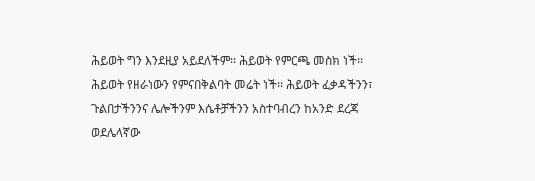ሕይወት ግን እንደዚያ አይደለችም፡፡ ሕይወት የምርጫ መስክ ነች፡፡ ሕይወት የዘራነውን የምናበቅልባት መሬት ነች፡፡ ሕይወት ፈቃዳችንን፣ ጉልበታችንንና ሌሎችንም እሴቶቻችንን አስተባብረን ከአንድ ደረጃ ወደሌላኛው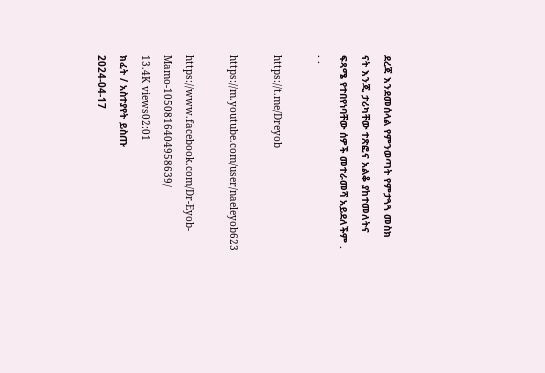ደረጃ እንደመሰላል የምንወጣት የምታጓጓ መስክ ናት እንጂ ታሪካቸው ተጽፎና አልቆ ያከተመለትና ፍጻሜ የተበየነባቸው ሰዎች መተራመሻ አይደለችም . . .

https://t.me/Dreyob

https://m.youtube.com/user/naeleyob623

https://www.facebook.com/Dr-Eyob-Mamo-1050816404958639/
13.4K views02:01
ክፈት / አስተያየት ይስጡ
2024-04-17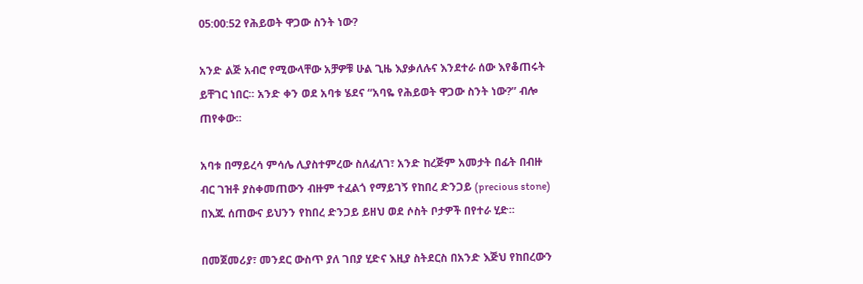05:00:52 የሕይወት ዋጋው ስንት ነው?

አንድ ልጅ አብሮ የሚውላቸው አቻዎቹ ሁል ጊዜ እያቃለሉና እንደተራ ሰው እየቆጠሩት ይቸገር ነበር፡፡ አንድ ቀን ወደ አባቱ ሄደና “አባዬ የሕይወት ዋጋው ስንት ነው?” ብሎ ጠየቀው፡፡

አባቱ በማይረሳ ምሳሌ ሊያስተምረው ስለፈለገ፣ አንድ ከረጅም አመታት በፊት በብዙ ብር ገዝቶ ያስቀመጠውን ብዙም ተፈልጎ የማይገኝ የከበረ ድንጋይ (precious stone) በእጁ ሰጠውና ይህንን የከበረ ድንጋይ ይዘህ ወደ ሶስት ቦታዎች በየተራ ሂድ፡፡

በመጀመሪያ፣ መንደር ውስጥ ያለ ገበያ ሂድና እዚያ ስትደርስ በአንድ እጅህ የከበረውን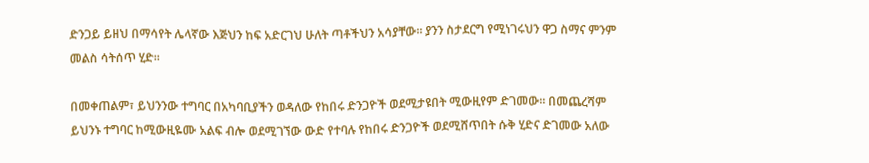ድንጋይ ይዘህ በማሳየት ሌላኛው እጅህን ከፍ አድርገህ ሁለት ጣቶችህን አሳያቸው፡፡ ያንን ስታደርግ የሚነገሩህን ዋጋ ስማና ምንም መልስ ሳትሰጥ ሂድ፡፡

በመቀጠልም፣ ይህንንው ተግባር በአካባቢያችን ወዳለው የከበሩ ድንጋዮች ወደሚታዩበት ሚውዚየም ድገመው፡፡ በመጨረሻም ይህንኑ ተግባር ከሚውዚዬሙ አልፍ ብሎ ወደሚገኘው ውድ የተባሉ የከበሩ ድንጋዮች ወደሚሸጥበት ሱቅ ሂድና ድገመው አለው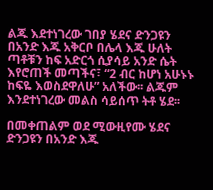ልጁ እደተነገረው ገበያ ሄደና ድንጋዩን በአንድ እጁ አቅርቦ በሌላ እጁ ሁለት ጣቶቹን ከፍ አድርጎ ሲያሳይ አንድ ሴት እየሮጠች መጣችና፣ “2 ብር ከሆነ አሁኑኑ ከፍዬ እወስደዋለሁ” አለችው፡፡ ልጁም እንደተነገረው መልስ ሳይሰጥ ትቶ ሄደ፡፡

በመቀጠልም ወደ ሚውዚየሙ ሄደና ድንጋዩን በአንድ እጁ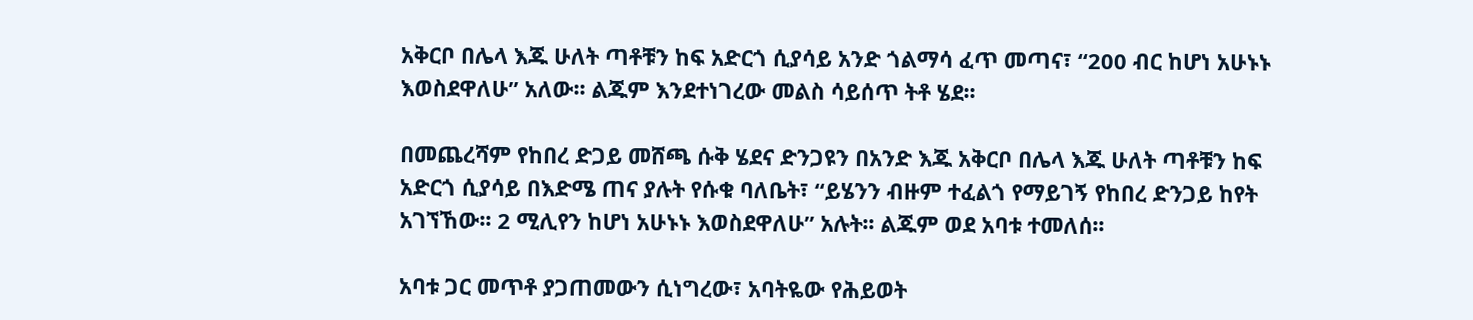አቅርቦ በሌላ እጁ ሁለት ጣቶቹን ከፍ አድርጎ ሲያሳይ አንድ ጎልማሳ ፈጥ መጣና፣ “200 ብር ከሆነ አሁኑኑ እወስደዋለሁ” አለው፡፡ ልጁም እንደተነገረው መልስ ሳይሰጥ ትቶ ሄደ፡፡

በመጨረሻም የከበረ ድጋይ መሸጫ ሱቅ ሄደና ድንጋዩን በአንድ እጁ አቅርቦ በሌላ እጁ ሁለት ጣቶቹን ከፍ አድርጎ ሲያሳይ በእድሜ ጠና ያሉት የሱቁ ባለቤት፣ “ይሄንን ብዙም ተፈልጎ የማይገኝ የከበረ ድንጋይ ከየት አገኘኸው፡፡ 2 ሚሊየን ከሆነ አሁኑኑ እወስደዋለሁ” አሉት፡፡ ልጁም ወደ አባቱ ተመለሰ፡፡

አባቱ ጋር መጥቶ ያጋጠመውን ሲነግረው፣ አባትዬው የሕይወት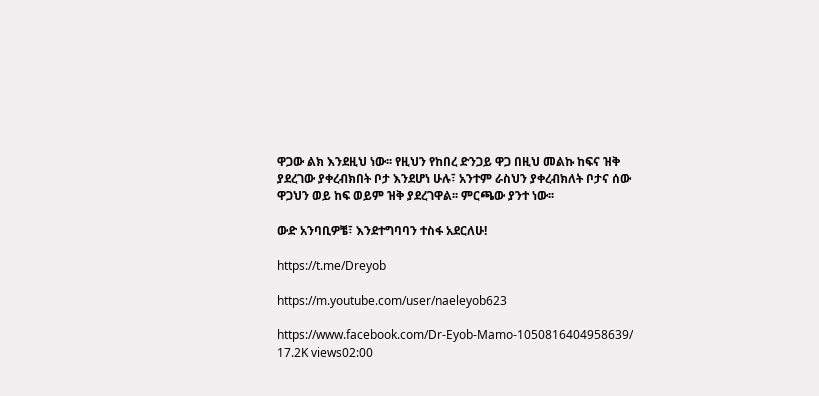ዋጋው ልክ እንደዚህ ነው፡፡ የዚህን የከበረ ድንጋይ ዋጋ በዚህ መልኩ ከፍና ዝቅ ያደረገው ያቀረብክበት ቦታ እንደሆነ ሁሉ፣ አንተም ራስህን ያቀረብክለት ቦታና ሰው ዋጋህን ወይ ከፍ ወይም ዝቅ ያደረገዋል፡፡ ምርጫው ያንተ ነው፡፡

ውድ አንባቢዎቼ፣ እንደተግባባን ተስፋ አደርለሁ!

https://t.me/Dreyob

https://m.youtube.com/user/naeleyob623

https://www.facebook.com/Dr-Eyob-Mamo-1050816404958639/
17.2K views02:00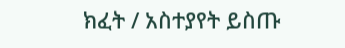ክፈት / አስተያየት ይስጡ